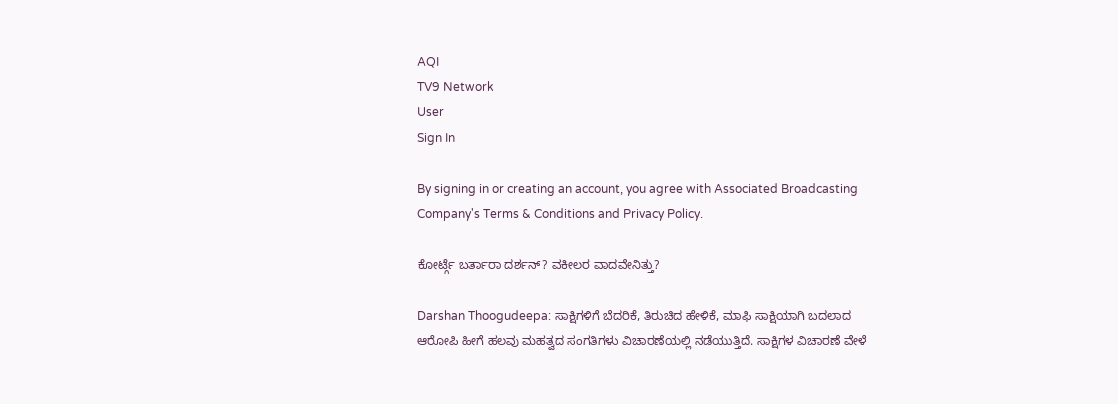AQI
TV9 Network
User
Sign In

By signing in or creating an account, you agree with Associated Broadcasting Company's Terms & Conditions and Privacy Policy.

ಕೋರ್ಟ್ಗೆ ಬರ್ತಾರಾ ದರ್ಶನ್? ವಕೀಲರ ವಾದವೇನಿತ್ತು?

Darshan Thoogudeepa: ಸಾಕ್ಷಿಗಳಿಗೆ ಬೆದರಿಕೆ, ತಿರುಚಿದ ಹೇಳಿಕೆ, ಮಾಫಿ ಸಾಕ್ಷಿಯಾಗಿ ಬದಲಾದ ಆರೋಪಿ ಹೀಗೆ ಹಲವು ಮಹತ್ವದ ಸಂಗತಿಗಳು ವಿಚಾರಣೆಯಲ್ಲಿ ನಡೆಯುತ್ತಿದೆ. ಸಾಕ್ಷಿಗಳ ವಿಚಾರಣೆ ವೇಳೆ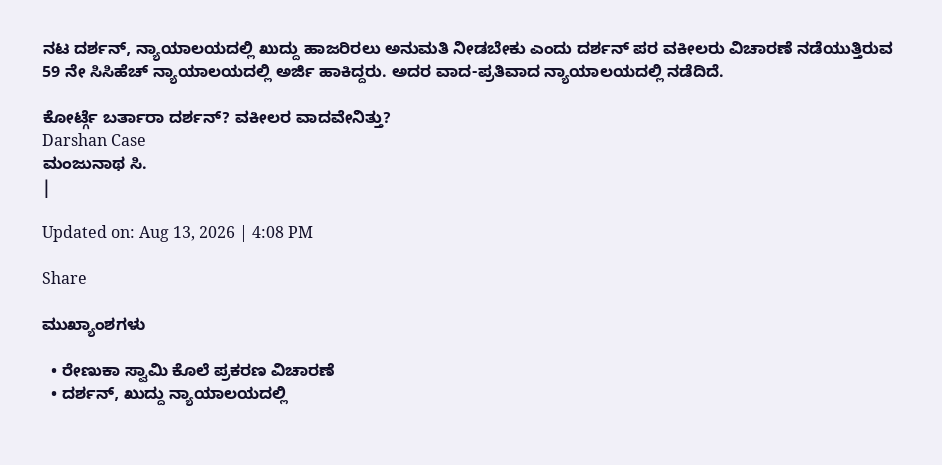ನಟ ದರ್ಶನ್, ನ್ಯಾಯಾಲಯದಲ್ಲಿ ಖುದ್ದು ಹಾಜರಿರಲು ಅನುಮತಿ ನೀಡಬೇಕು ಎಂದು ದರ್ಶನ್ ಪರ ವಕೀಲರು ವಿಚಾರಣೆ ನಡೆಯುತ್ತಿರುವ 59 ನೇ ಸಿಸಿಹೆಚ್ ನ್ಯಾಯಾಲಯದಲ್ಲಿ ಅರ್ಜಿ ಹಾಕಿದ್ದರು. ಅದರ ವಾದ-ಪ್ರತಿವಾದ ನ್ಯಾಯಾಲಯದಲ್ಲಿ ನಡೆದಿದೆ.

ಕೋರ್ಟ್ಗೆ ಬರ್ತಾರಾ ದರ್ಶನ್? ವಕೀಲರ ವಾದವೇನಿತ್ತು?
Darshan Case
ಮಂಜುನಾಥ ಸಿ.
|

Updated on: Aug 13, 2026 | 4:08 PM

Share

ಮುಖ್ಯಾಂಶಗಳು

  • ರೇಣುಕಾ ಸ್ವಾಮಿ ಕೊಲೆ ಪ್ರಕರಣ ವಿಚಾರಣೆ
  • ದರ್ಶನ್, ಖುದ್ದು ನ್ಯಾಯಾಲಯದಲ್ಲಿ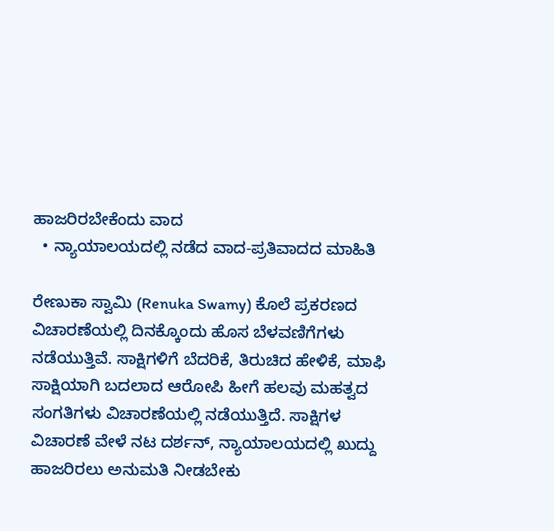ಹಾಜರಿರಬೇಕೆಂದು ವಾದ
  • ನ್ಯಾಯಾಲಯದಲ್ಲಿ ನಡೆದ ವಾದ-ಪ್ರತಿವಾದದ ಮಾಹಿತಿ

ರೇಣುಕಾ ಸ್ವಾಮಿ (Renuka Swamy) ಕೊಲೆ ಪ್ರಕರಣದ ವಿಚಾರಣೆಯಲ್ಲಿ ದಿನಕ್ಕೊಂದು ಹೊಸ ಬೆಳವಣಿಗೆಗಳು ನಡೆಯುತ್ತಿವೆ. ಸಾಕ್ಷಿಗಳಿಗೆ ಬೆದರಿಕೆ, ತಿರುಚಿದ ಹೇಳಿಕೆ, ಮಾಫಿ ಸಾಕ್ಷಿಯಾಗಿ ಬದಲಾದ ಆರೋಪಿ ಹೀಗೆ ಹಲವು ಮಹತ್ವದ ಸಂಗತಿಗಳು ವಿಚಾರಣೆಯಲ್ಲಿ ನಡೆಯುತ್ತಿದೆ. ಸಾಕ್ಷಿಗಳ ವಿಚಾರಣೆ ವೇಳೆ ನಟ ದರ್ಶನ್, ನ್ಯಾಯಾಲಯದಲ್ಲಿ ಖುದ್ದು ಹಾಜರಿರಲು ಅನುಮತಿ ನೀಡಬೇಕು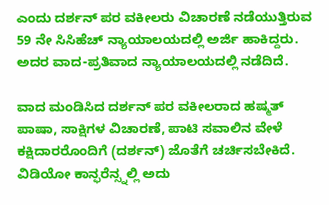ಎಂದು ದರ್ಶನ್ ಪರ ವಕೀಲರು ವಿಚಾರಣೆ ನಡೆಯುತ್ತಿರುವ 59 ನೇ ಸಿಸಿಹೆಚ್ ನ್ಯಾಯಾಲಯದಲ್ಲಿ ಅರ್ಜಿ ಹಾಕಿದ್ದರು. ಅದರ ವಾದ-ಪ್ರತಿವಾದ ನ್ಯಾಯಾಲಯದಲ್ಲಿ ನಡೆದಿದೆ.

ವಾದ ಮಂಡಿಸಿದ ದರ್ಶನ್ ಪರ ವಕೀಲರಾದ ಹಷ್ಮತ್ ಪಾಷಾ, ಸಾಕ್ಷಿಗಳ ವಿಚಾರಣೆ, ಪಾಟಿ ಸವಾಲಿನ ವೇಳೆ ಕಕ್ಷಿದಾರರೊಂದಿಗೆ (ದರ್ಶನ್) ಜೊತೆಗೆ ಚರ್ಚಿಸಬೇಕಿದೆ. ವಿಡಿಯೋ ಕಾನ್ಫರೆನ್ಸ್ನಲ್ಲಿ ಅದು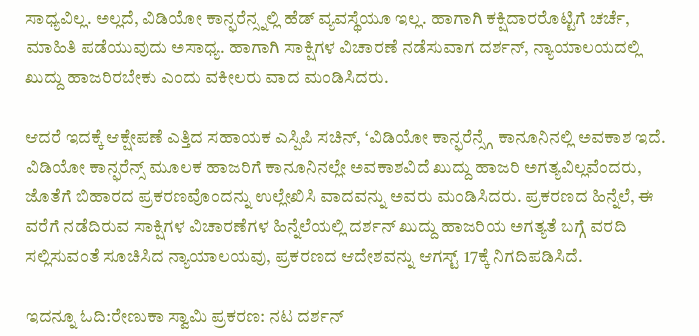ಸಾಧ್ಯವಿಲ್ಲ. ಅಲ್ಲದೆ, ವಿಡಿಯೋ ಕಾನ್ಫರೆನ್ಸ್ನಲ್ಲಿ ಹೆಡ್ ವ್ಯವಸ್ಥೆಯೂ ಇಲ್ಲ. ಹಾಗಾಗಿ ಕಕ್ಷಿದಾರರೊಟ್ಟಿಗೆ ಚರ್ಚೆ, ಮಾಹಿತಿ ಪಡೆಯುವುದು ಅಸಾಧ್ಯ. ಹಾಗಾಗಿ ಸಾಕ್ಷಿಗಳ ವಿಚಾರಣೆ ನಡೆಸುವಾಗ ದರ್ಶನ್, ನ್ಯಾಯಾಲಯದಲ್ಲಿ ಖುದ್ದು ಹಾಜರಿರಬೇಕು ಎಂದು ವಕೀಲರು ವಾದ ಮಂಡಿಸಿದರು.

ಆದರೆ ಇದಕ್ಕೆ ಆಕ್ಷೇಪಣೆ ಎತ್ತಿದ ಸಹಾಯಕ ಎಸ್ಪಿಪಿ ಸಚಿನ್, ‘ವಿಡಿಯೋ ಕಾನ್ಫರೆನ್ಸ್ಗೆ ಕಾನೂನಿನಲ್ಲಿ ಅವಕಾಶ ಇದೆ. ವಿಡಿಯೋ ಕಾನ್ಫರೆನ್ಸ್ ಮೂಲಕ ಹಾಜರಿಗೆ ಕಾನೂನಿನಲ್ಲೇ ಅವಕಾಶವಿದೆ ಖುದ್ದು ಹಾಜರಿ ಅಗತ್ಯವಿಲ್ಲವೆಂದರು, ಜೊತೆಗೆ ಬಿಹಾರದ ಪ್ರಕರಣವೊಂದನ್ನು ಉಲ್ಲೇಖಿಸಿ ವಾದವನ್ನು ಅವರು ಮಂಡಿಸಿದರು. ಪ್ರಕರಣದ ಹಿನ್ನೆಲೆ, ಈ ವರೆಗೆ ನಡೆದಿರುವ ಸಾಕ್ಷಿಗಳ ವಿಚಾರಣೆಗಳ ಹಿನ್ನೆಲೆಯಲ್ಲಿ ದರ್ಶನ್ ಖುದ್ದು ಹಾಜರಿಯ ಅಗತ್ಯತೆ ಬಗ್ಗೆ ವರದಿ ಸಲ್ಲಿಸುವಂತೆ ಸೂಚಿಸಿದ ನ್ಯಾಯಾಲಯವು, ಪ್ರಕರಣದ ಆದೇಶವನ್ನು ಆಗಸ್ಟ್ 17ಕ್ಕೆ ನಿಗದಿಪಡಿಸಿದೆ.

ಇದನ್ನೂ ಓದಿ:ರೇಣುಕಾ ಸ್ವಾಮಿ ಪ್ರಕರಣ: ನಟ ದರ್ಶನ್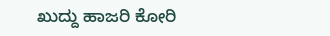ಖುದ್ದು ಹಾಜರಿ ಕೋರಿ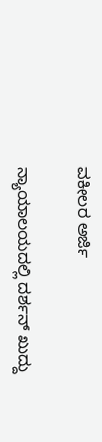ವಕೀಲರ ಅರ್ಜಿ

ನ್ಯಾಯಾಲಯದಲ್ಲಿ ದರ್ಶನ್ ಖುದ್ದು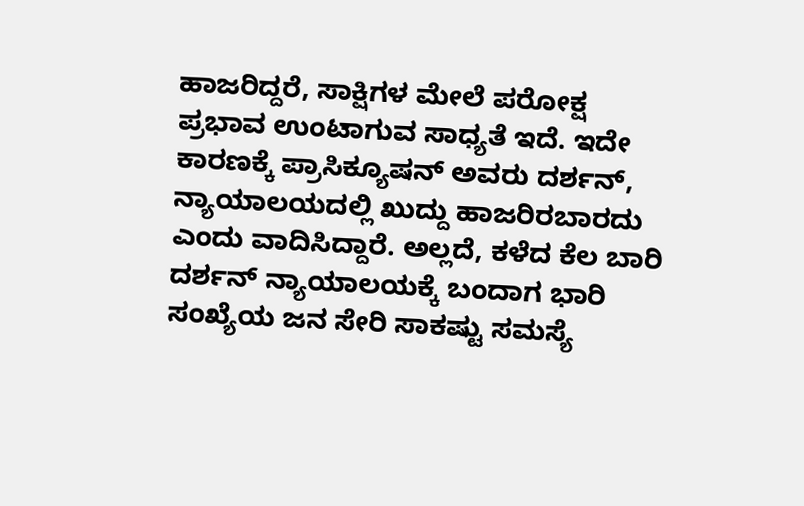ಹಾಜರಿದ್ದರೆ, ಸಾಕ್ಷಿಗಳ ಮೇಲೆ ಪರೋಕ್ಷ ಪ್ರಭಾವ ಉಂಟಾಗುವ ಸಾಧ್ಯತೆ ಇದೆ. ಇದೇ ಕಾರಣಕ್ಕೆ ಪ್ರಾಸಿಕ್ಯೂಷನ್ ಅವರು ದರ್ಶನ್, ನ್ಯಾಯಾಲಯದಲ್ಲಿ ಖುದ್ದು ಹಾಜರಿರಬಾರದು ಎಂದು ವಾದಿಸಿದ್ದಾರೆ. ಅಲ್ಲದೆ, ಕಳೆದ ಕೆಲ ಬಾರಿ ದರ್ಶನ್ ನ್ಯಾಯಾಲಯಕ್ಕೆ ಬಂದಾಗ ಭಾರಿ ಸಂಖ್ಯೆಯ ಜನ ಸೇರಿ ಸಾಕಷ್ಟು ಸಮಸ್ಯೆ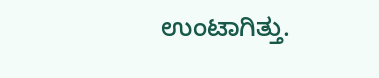ಉಂಟಾಗಿತ್ತು.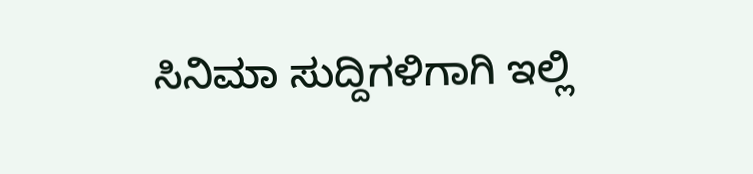ಸಿನಿಮಾ ಸುದ್ದಿಗಳಿಗಾಗಿ ಇಲ್ಲಿ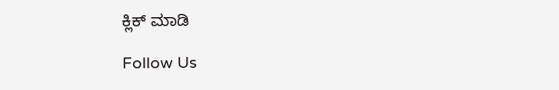ಕ್ಲಿಕ್ ಮಾಡಿ

Follow Us